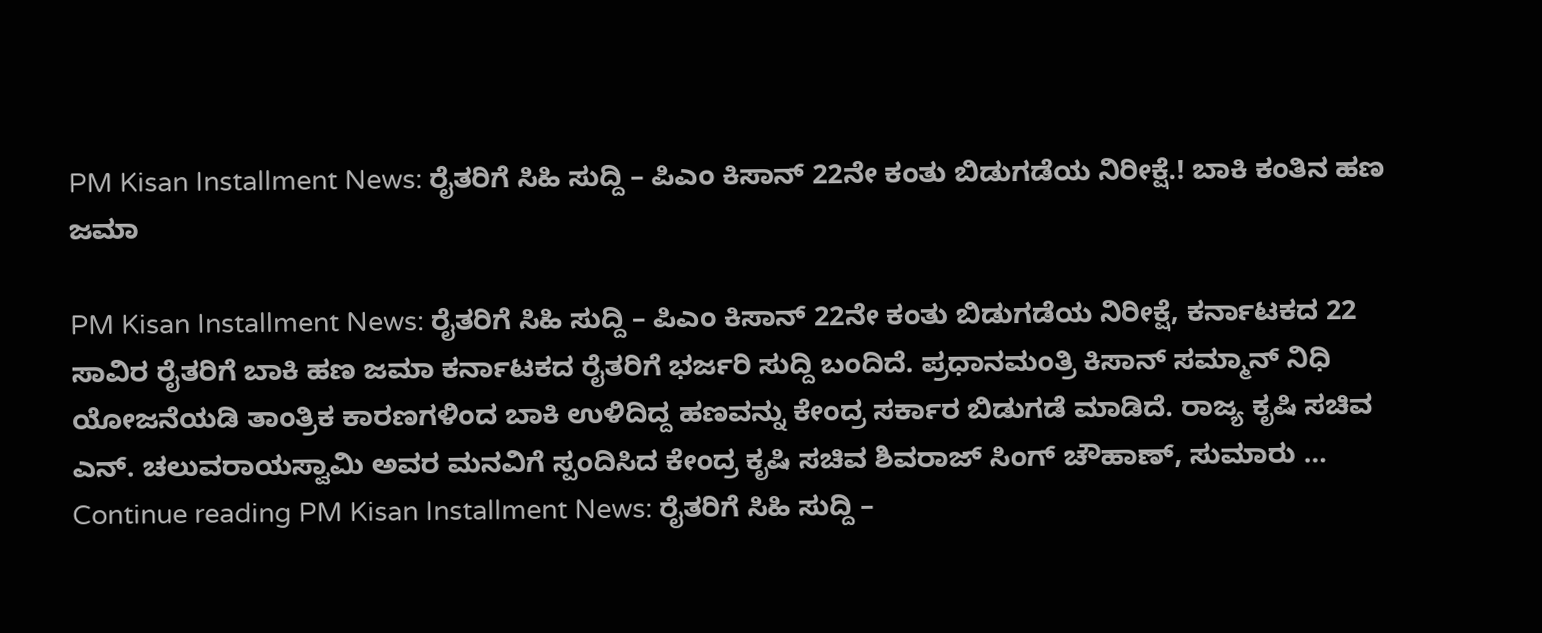PM Kisan Installment News: ರೈತರಿಗೆ ಸಿಹಿ ಸುದ್ದಿ – ಪಿಎಂ ಕಿಸಾನ್ 22ನೇ ಕಂತು ಬಿಡುಗಡೆಯ ನಿರೀಕ್ಷೆ.! ಬಾಕಿ ಕಂತಿನ ಹಣ ಜಮಾ

PM Kisan Installment News: ರೈತರಿಗೆ ಸಿಹಿ ಸುದ್ದಿ – ಪಿಎಂ ಕಿಸಾನ್ 22ನೇ ಕಂತು ಬಿಡುಗಡೆಯ ನಿರೀಕ್ಷೆ, ಕರ್ನಾಟಕದ 22 ಸಾವಿರ ರೈತರಿಗೆ ಬಾಕಿ ಹಣ ಜಮಾ ಕರ್ನಾಟಕದ ರೈತರಿಗೆ ಭರ್ಜರಿ ಸುದ್ದಿ ಬಂದಿದೆ. ಪ್ರಧಾನಮಂತ್ರಿ ಕಿಸಾನ್ ಸಮ್ಮಾನ್ ನಿಧಿ ಯೋಜನೆಯಡಿ ತಾಂತ್ರಿಕ ಕಾರಣಗಳಿಂದ ಬಾಕಿ ಉಳಿದಿದ್ದ ಹಣವನ್ನು ಕೇಂದ್ರ ಸರ್ಕಾರ ಬಿಡುಗಡೆ ಮಾಡಿದೆ. ರಾಜ್ಯ ಕೃಷಿ ಸಚಿವ ಎನ್. ಚಲುವರಾಯಸ್ವಾಮಿ ಅವರ ಮನವಿಗೆ ಸ್ಪಂದಿಸಿದ ಕೇಂದ್ರ ಕೃಷಿ ಸಚಿವ ಶಿವರಾಜ್ ಸಿಂಗ್ ಚೌಹಾಣ್, ಸುಮಾರು … Continue reading PM Kisan Installment News: ರೈತರಿಗೆ ಸಿಹಿ ಸುದ್ದಿ –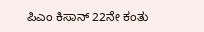ಪಿಎಂ ಕಿಸಾನ್ 22ನೇ ಕಂತು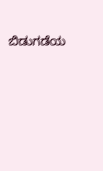ಬಿಡುಗಡೆಯ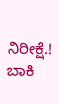ನಿರೀಕ್ಷೆ.! ಬಾಕಿ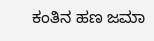ಕಂತಿನ ಹಣ ಜಮಾ